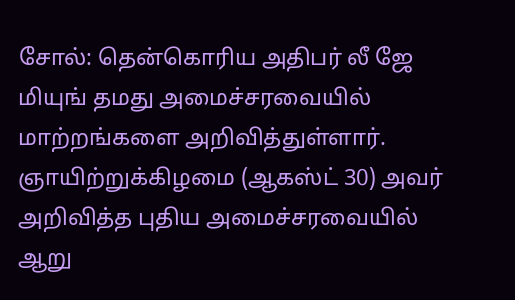சோல்: தென்கொரிய அதிபர் லீ ஜே மியுங் தமது அமைச்சரவையில் மாற்றங்களை அறிவித்துள்ளார். ஞாயிற்றுக்கிழமை (ஆகஸ்ட் 30) அவர் அறிவித்த புதிய அமைச்சரவையில் ஆறு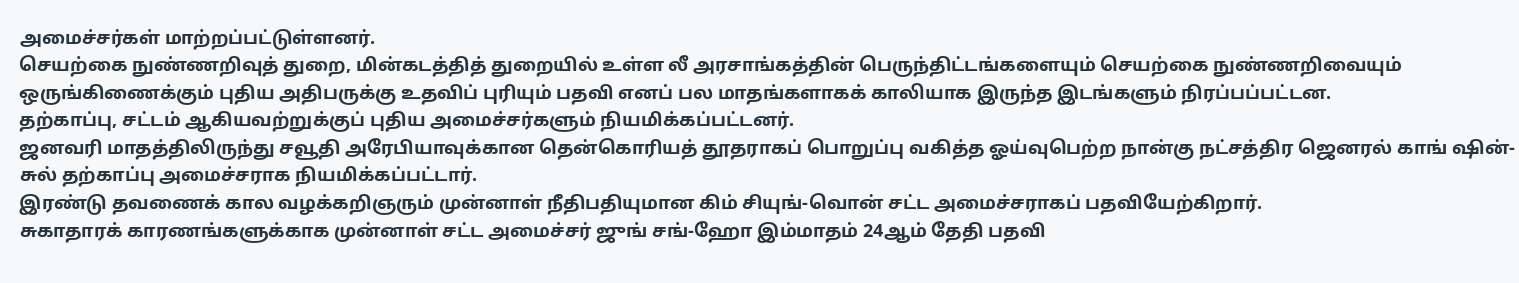அமைச்சர்கள் மாற்றப்பட்டுள்ளனர்.
செயற்கை நுண்ணறிவுத் துறை, மின்கடத்தித் துறையில் உள்ள லீ அரசாங்கத்தின் பெருந்திட்டங்களையும் செயற்கை நுண்ணறிவையும் ஒருங்கிணைக்கும் புதிய அதிபருக்கு உதவிப் புரியும் பதவி எனப் பல மாதங்களாகக் காலியாக இருந்த இடங்களும் நிரப்பப்பட்டன.
தற்காப்பு, சட்டம் ஆகியவற்றுக்குப் புதிய அமைச்சர்களும் நியமிக்கப்பட்டனர்.
ஜனவரி மாதத்திலிருந்து சவூதி அரேபியாவுக்கான தென்கொரியத் தூதராகப் பொறுப்பு வகித்த ஓய்வுபெற்ற நான்கு நட்சத்திர ஜெனரல் காங் ஷின்-சுல் தற்காப்பு அமைச்சராக நியமிக்கப்பட்டார்.
இரண்டு தவணைக் கால வழக்கறிஞரும் முன்னாள் நீதிபதியுமான கிம் சியுங்-வொன் சட்ட அமைச்சராகப் பதவியேற்கிறார்.
சுகாதாரக் காரணங்களுக்காக முன்னாள் சட்ட அமைச்சர் ஜுங் சங்-ஹோ இம்மாதம் 24ஆம் தேதி பதவி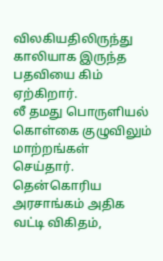விலகியதிலிருந்து காலியாக இருந்த பதவியை கிம் ஏற்கிறார்.
லீ தமது பொருளியல் கொள்கை குழுவிலும் மாற்றங்கள் செய்தார். தென்கொரிய அரசாங்கம் அதிக வட்டி விகிதம்,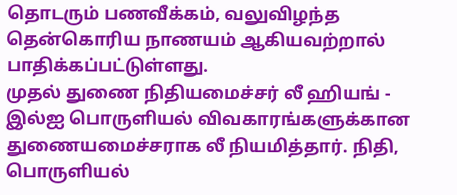தொடரும் பணவீக்கம், வலுவிழந்த தென்கொரிய நாணயம் ஆகியவற்றால் பாதிக்கப்பட்டுள்ளது.
முதல் துணை நிதியமைச்சர் லீ ஹியங் - இல்ஐ பொருளியல் விவகாரங்களுக்கான துணையமைச்சராக லீ நியமித்தார். நிதி, பொருளியல்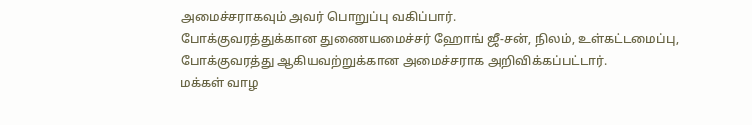அமைச்சராகவும் அவர் பொறுப்பு வகிப்பார்.
போக்குவரத்துக்கான துணையமைச்சர் ஹோங் ஜீ-சன், நிலம், உள்கட்டமைப்பு, போக்குவரத்து ஆகியவற்றுக்கான அமைச்சராக அறிவிக்கப்பட்டார்.
மக்கள் வாழ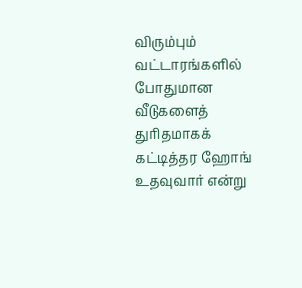விரும்பும் வட்டாரங்களில் போதுமான வீடுகளைத் துரிதமாகக் கட்டித்தர ஹோங் உதவுவார் என்று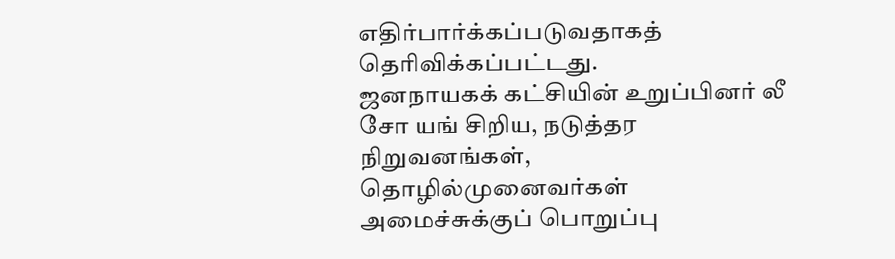எதிர்பார்க்கப்படுவதாகத் தெரிவிக்கப்பட்டது.
ஜனநாயகக் கட்சியின் உறுப்பினர் லீ சோ யங் சிறிய, நடுத்தர நிறுவனங்கள், தொழில்முனைவர்கள் அமைச்சுக்குப் பொறுப்பு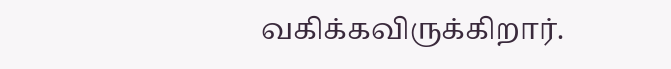வகிக்கவிருக்கிறார்.